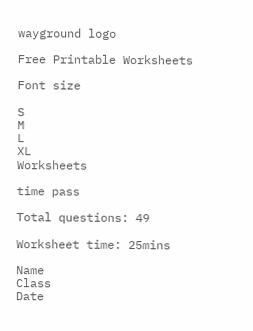wayground logo

Free Printable Worksheets

Font size

S
M
L
XL
Worksheets

time pass

Total questions: 49

Worksheet time: 25mins

Name
Class
Date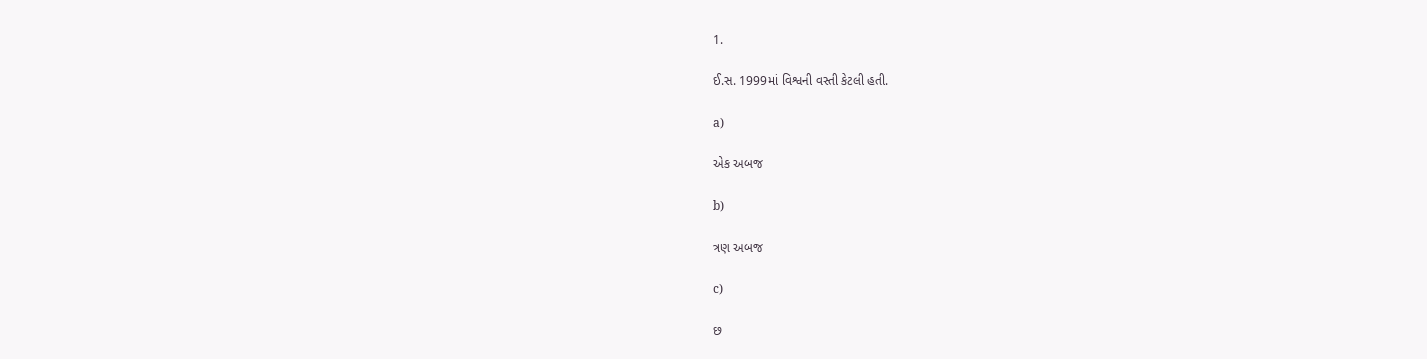1.

ઈ.સ. 1999માં વિશ્વની વસ્તી કેટલી હતી.

a)

એક અબજ

b)

ત્રણ અબજ

c)

છ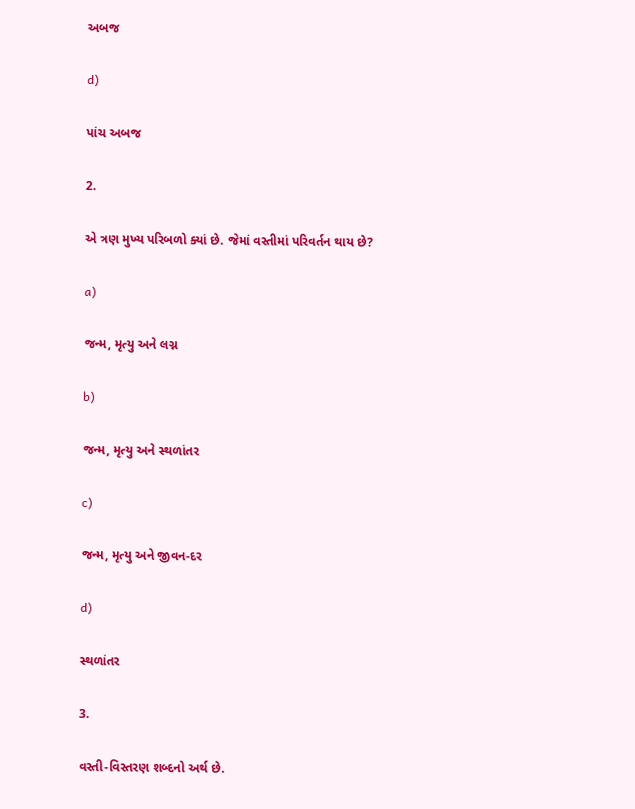અબજ

d)

પાંચ અબજ

2.

એ ત્રણ મુખ્ય પરિબળો ક્યાં છે. જેમાં વસ્તીમાં પરિવર્તન થાય છે?

a)

જન્મ, મૃત્યુ અને લગ્ન

b)

જન્મ, મૃત્યુ અને સ્થળાંતર

c)

જન્મ, મૃત્યુ અને જીવન-દર

d)

સ્થળાંતર

3.

વસ્તી-વિસ્તરણ શબ્દનો અર્થ છે.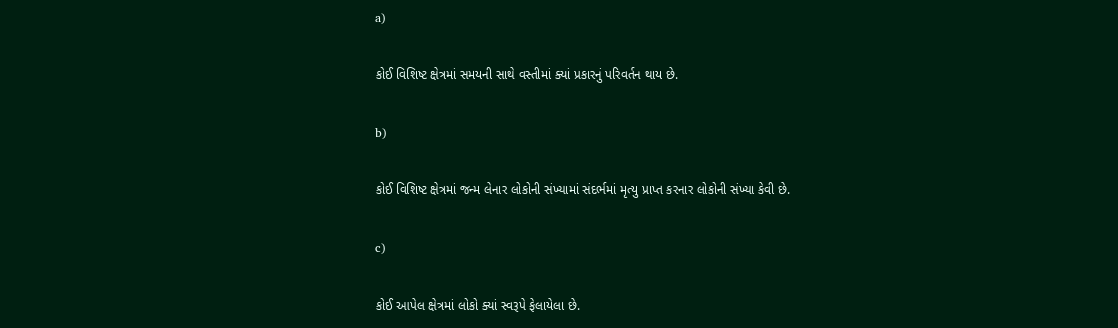a)

કોઈ વિશિષ્ટ ક્ષેત્રમાં સમયની સાથે વસ્તીમાં ક્યાં પ્રકારનું પરિવર્તન થાય છે.

b)

કોઈ વિશિષ્ટ ક્ષેત્રમાં જન્મ લેનાર લોકોની સંખ્યામાં સંદર્ભમાં મૃત્યુ પ્રાપ્ત કરનાર લોકોની સંખ્યા કેવી છે.

c)

કોઈ આપેલ ક્ષેત્રમાં લોકો ક્યાં સ્વરૂપે ફેલાયેલા છે.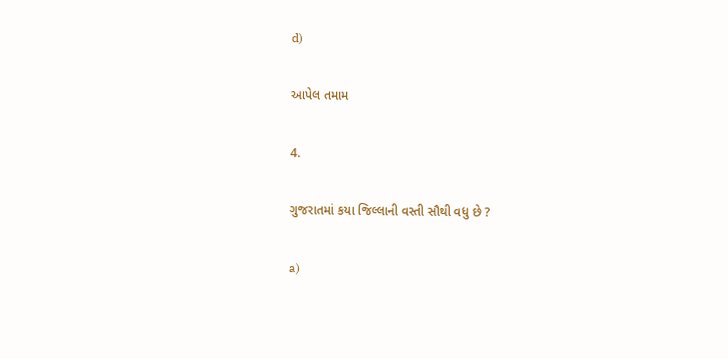d)

આપેલ તમામ

4.

ગુજરાતમાં કયા જિલ્લાની વસ્તી સૌથી વધુ છે ?

a)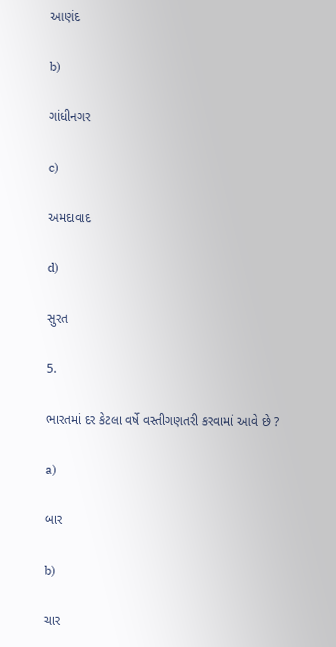આણંદ

b)

ગાંધીનગર

c)

અમદાવાદ

d)

સુરત

5.

ભારતમાં દર કેટલા વર્ષે વસ્તીગણતરી કરવામાં આવે છે ?

a)

બાર

b)

ચાર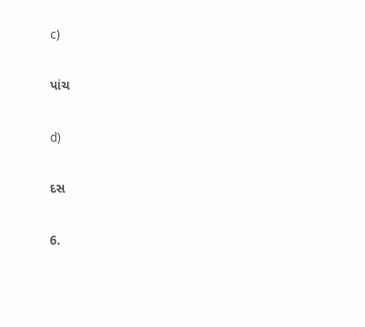c)

પાંચ

d)

દસ

6.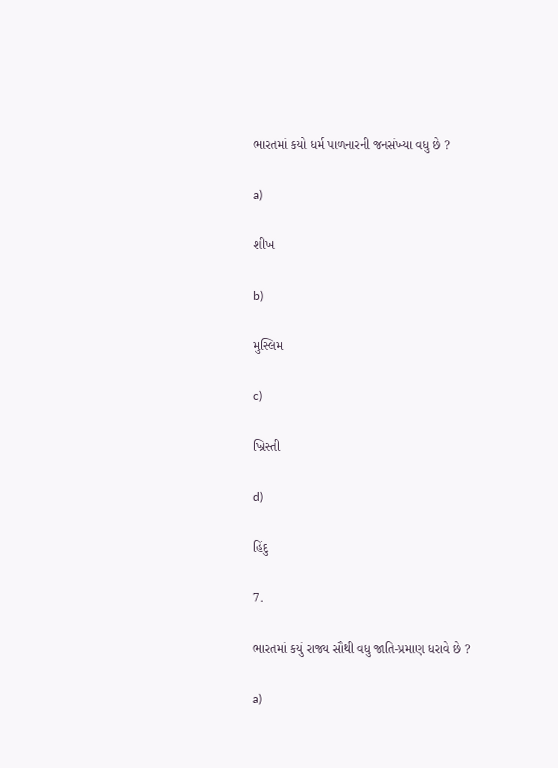ભારતમાં કયો ધર્મ પાળનારની જનસંખ્યા વધુ છે ?

a)

શીખ

b)

મુસ્લિમ

c)

ખ્રિસ્તી

d)

હિંદુ

7.

ભારતમાં કયું રાજ્ય સૌથી વધુ જાતિ-પ્રમાણ ધરાવે છે ?

a)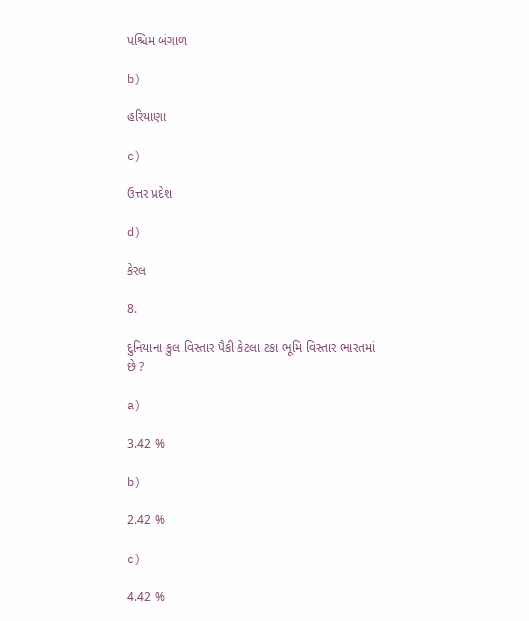પશ્ચિમ બંગાળ

b)

હરિયાણા

c)

ઉત્તર પ્રદેશ

d)

કેરલ

8.

દુનિયાના કુલ વિસ્તાર પૈકી કેટલા ટકા ભૂમિ વિસ્તાર ભારતમાં છે ?

a)

3.42 %

b)

2.42 %

c)

4.42 %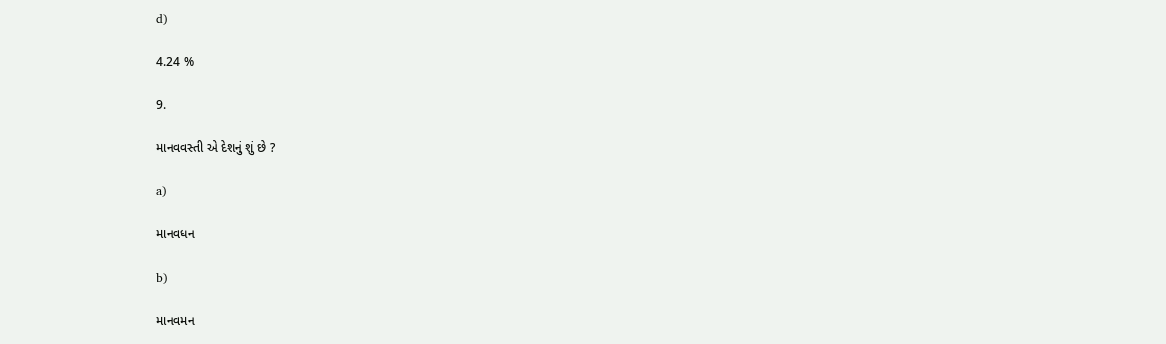d)

4.24 %

9.

માનવવસ્તી એ દેશનું શું છે ?

a)

માનવધન

b)

માનવમન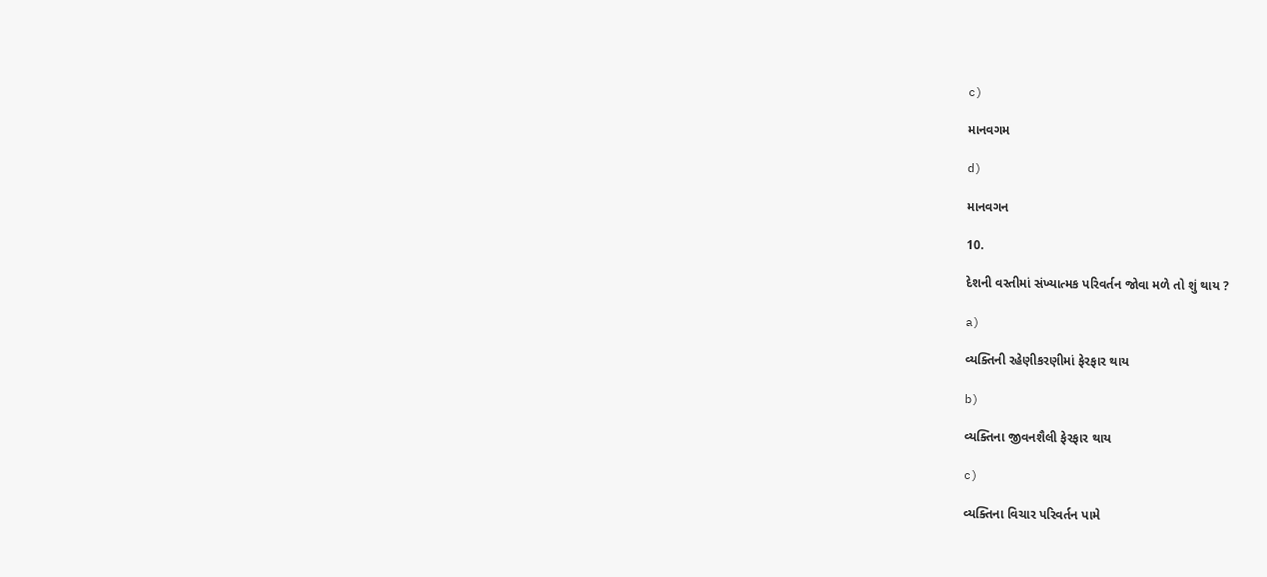c)

માનવગમ

d)

માનવગન

10.

દેશની વસ્તીમાં સંખ્યાત્મક પરિવર્તન જોવા મળે તો શું થાય ?

a)

વ્યક્તિની રહેણીકરણીમાં ફેરફાર થાય

b)

વ્યક્તિના જીવનશૈલી ફેરફાર થાય

c)

વ્યક્તિના વિચાર પરિવર્તન પામે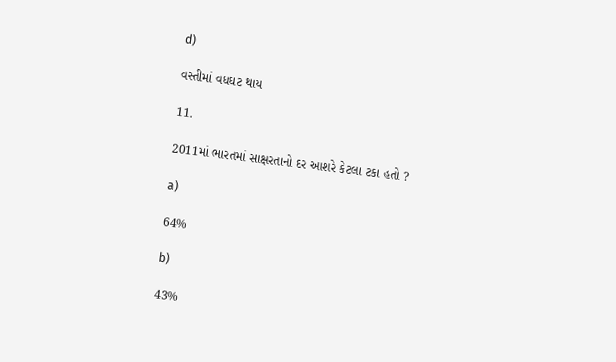d)

વસ્તીમાં વધઘટ થાય

11.

2011માં ભારતમાં સાક્ષરતાનો દર આશરે કેટલા ટકા હતો ?

a)

64%

b)

43%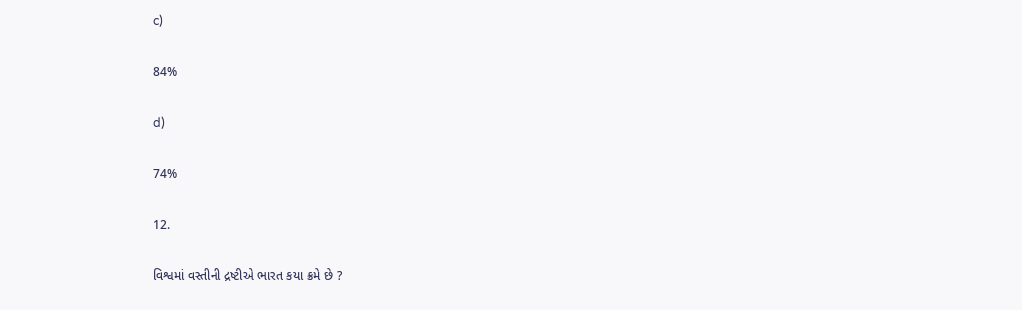c)

84%

d)

74%

12.

વિશ્વમાં વસ્તીની દ્રષ્ટીએ ભારત કયા ક્રમે છે ?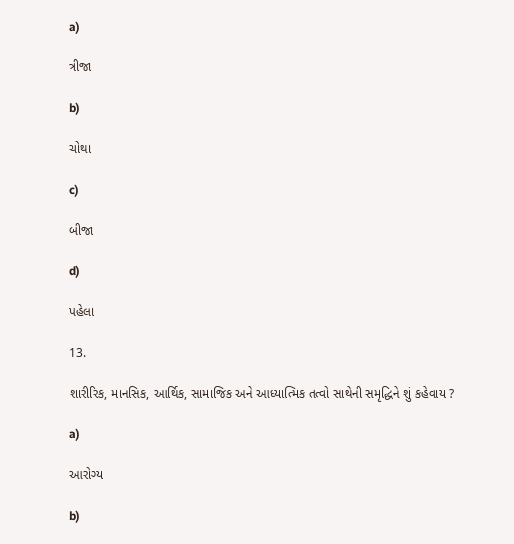a)

ત્રીજા

b)

ચોથા

c)

બીજા

d)

પહેલા

13.

શારીરિક, માનસિક, આર્થિક, સામાજિક અને આધ્યાત્મિક તત્વો સાથેની સમૃદ્ધિને શું કહેવાય ?

a)

આરોગ્ય

b)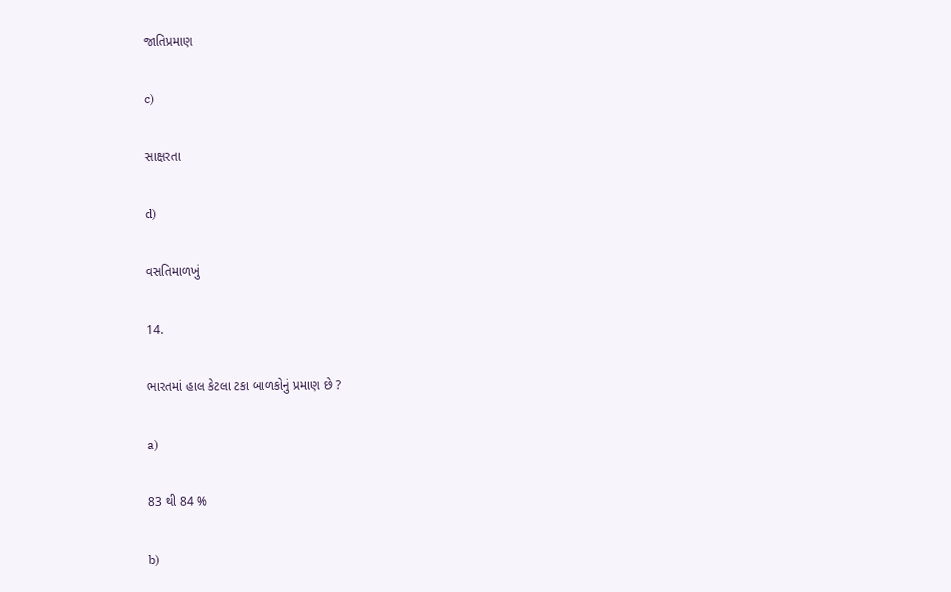જાતિપ્રમાણ

c)

સાક્ષરતા

d)

વસતિમાળખું

14.

ભારતમાં હાલ કેટલા ટકા બાળકોનું પ્રમાણ છે ?

a)

83 થી 84 %

b)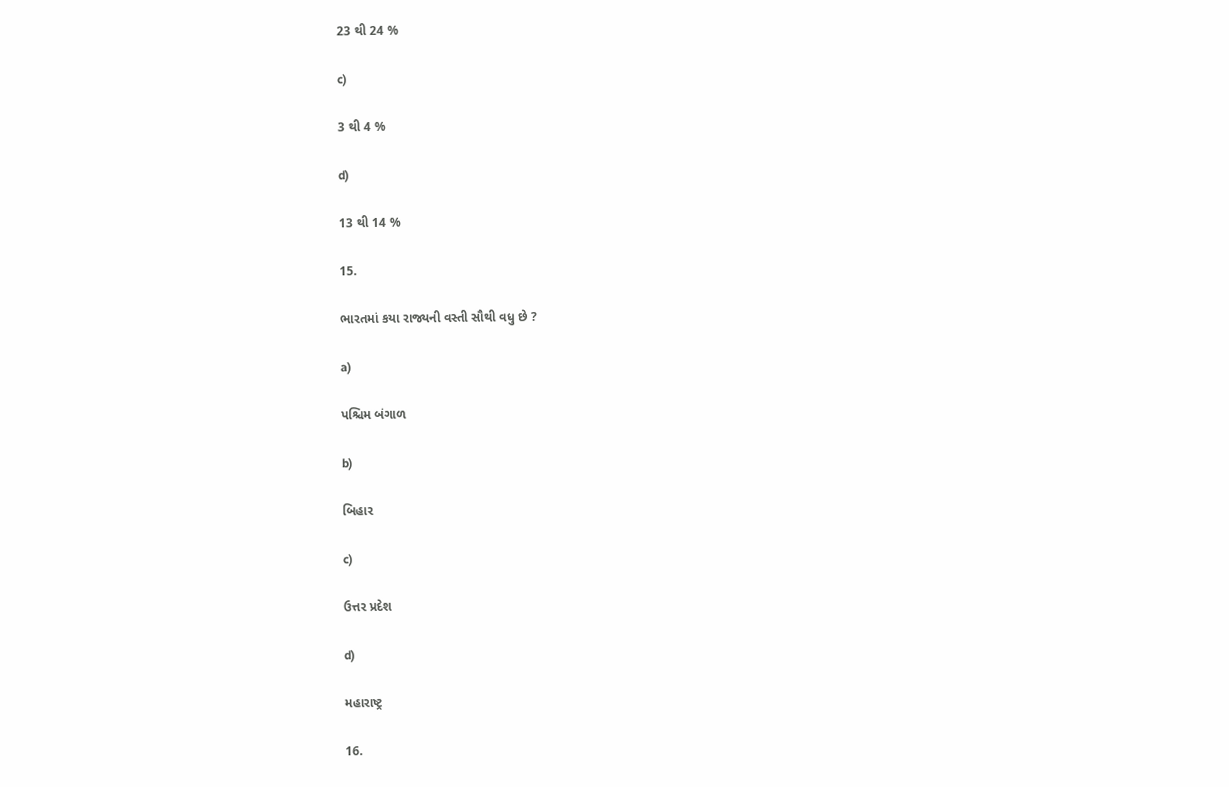23 થી 24 %

c)

3 થી 4 %

d)

13 થી 14 %

15.

ભારતમાં કયા રાજ્યની વસ્તી સૌથી વધુ છે ?

a)

પશ્ચિમ બંગાળ

b)

બિહાર

c)

ઉત્તર પ્રદેશ

d)

મહારાષ્ટ્ર

16.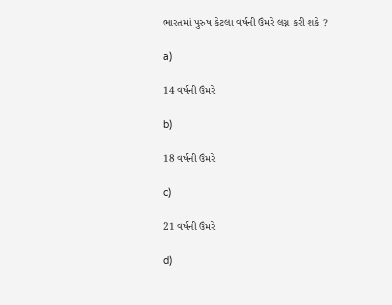ભારતમાં પુરુષ કેટલા વર્ષની ઉંમરે લગ્ન કરી શકે ?

a)

14 વર્ષની ઉંમરે

b)

18 વર્ષની ઉંમરે

c)

21 વર્ષની ઉંમરે

d)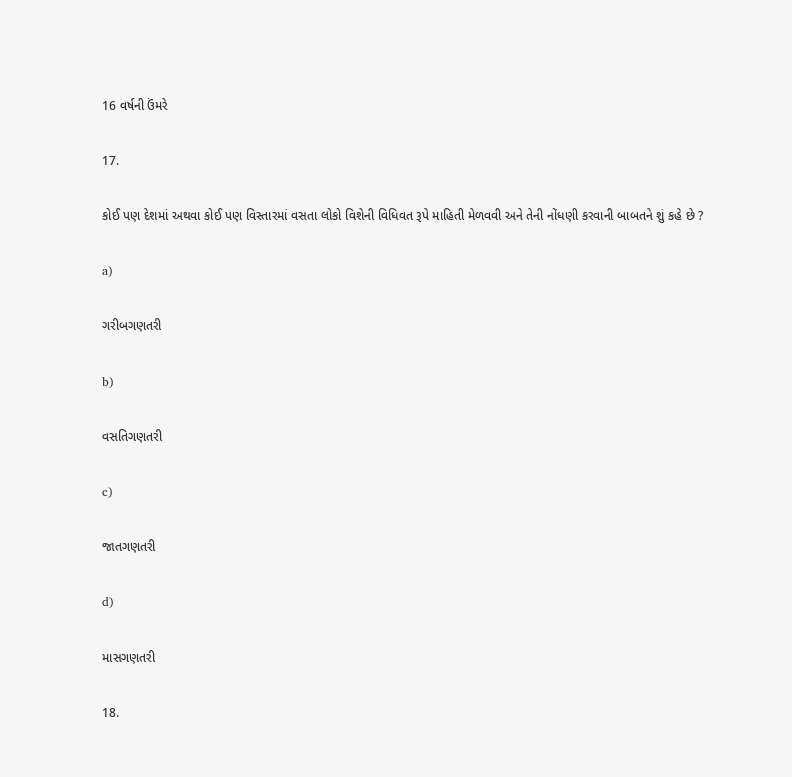16 વર્ષની ઉંમરે

17.

કોઈ પણ દેશમાં અથવા કોઈ પણ વિસ્તારમાં વસતા લોકો વિશેની વિધિવત રૂપે માહિતી મેળવવી અને તેની નોંધણી કરવાની બાબતને શું કહે છે ?

a)

ગરીબગણતરી

b)

વસતિગણતરી

c)

જાતગણતરી

d)

માસગણતરી

18.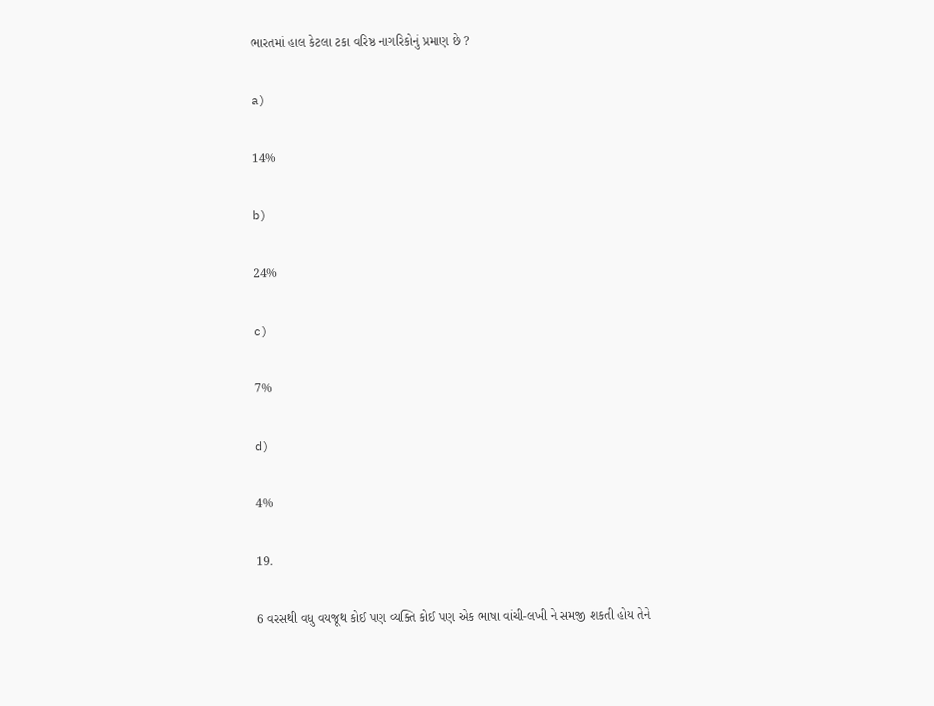ભારતમાં હાલ કેટલા ટકા વરિષ્ઠ નાગરિકોનું પ્રમાણ છે ?

a)

14%

b)

24%

c)

7%

d)

4%

19.

6 વરસથી વધુ વયજૂથ કોઈ પણ વ્યક્તિ કોઈ પણ એક ભાષા વાંચી-લખી ને સમજી શકતી હોય તેને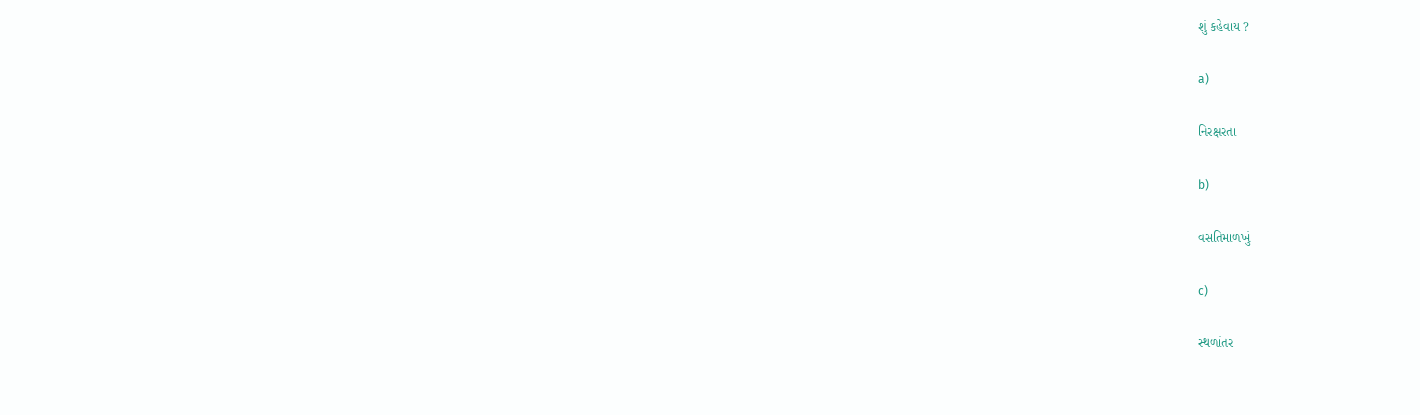શું કહેવાય ?

a)

નિરક્ષરતા

b)

વસતિમાળખું

c)

સ્થળાંતર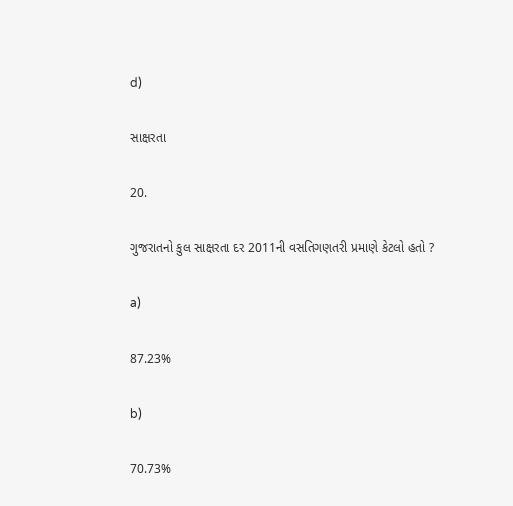d)

સાક્ષરતા

20.

ગુજરાતનો કુલ સાક્ષરતા દર 2011ની વસતિગણતરી પ્રમાણે કેટલો હતો ?

a)

87.23%

b)

70.73%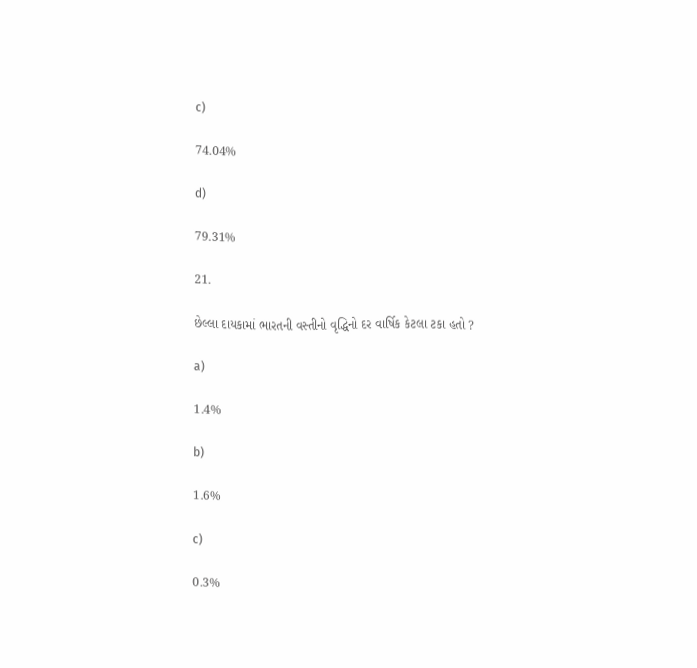c)

74.04%

d)

79.31%

21.

છેલ્લા દાયકામાં ભારતની વસ્તીનો વૃદ્ધિનો દર વાર્ષિક કેટલા ટકા હતો ?

a)

1.4%

b)

1.6%

c)

0.3%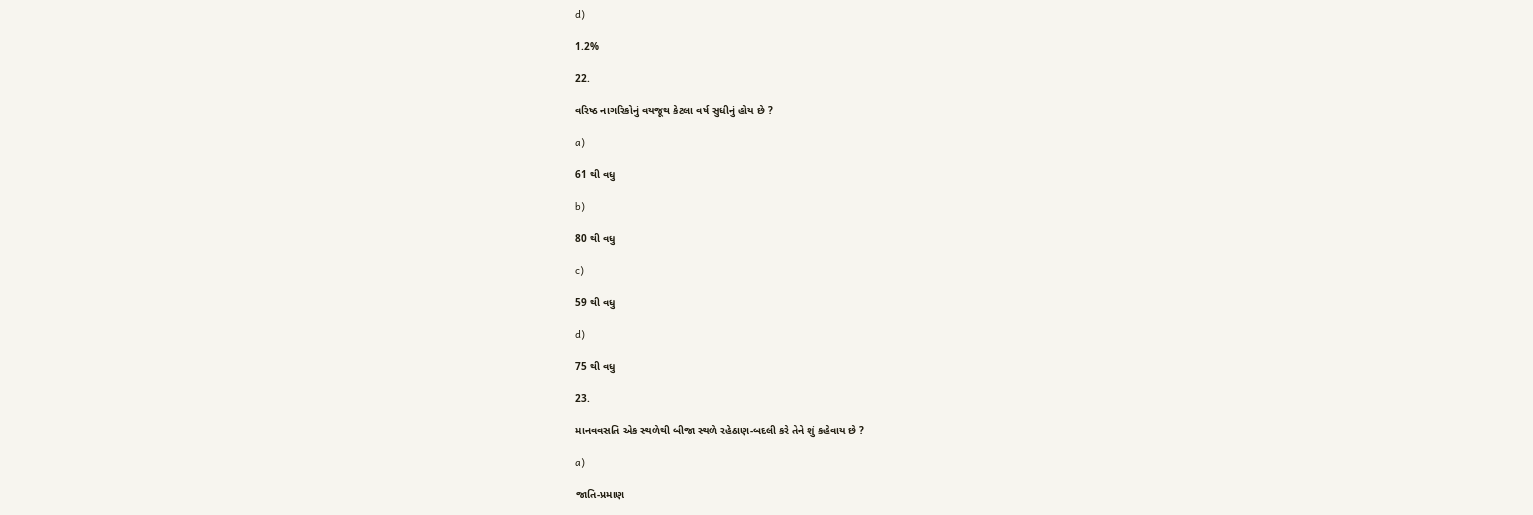d)

1.2%

22.

વરિષ્ઠ નાગરિકોનું વયજૂથ કેટલા વર્ષ સુધીનું હોય છે ?

a)

61 થી વધુ

b)

80 થી વધુ

c)

59 થી વધુ

d)

75 થી વધુ

23.

માનવવસતિ એક સ્થળેથી બીજા સ્થળે રહેઠાણ-બદલી કરે તેને શું કહેવાય છે ?

a)

જાતિ-પ્રમાણ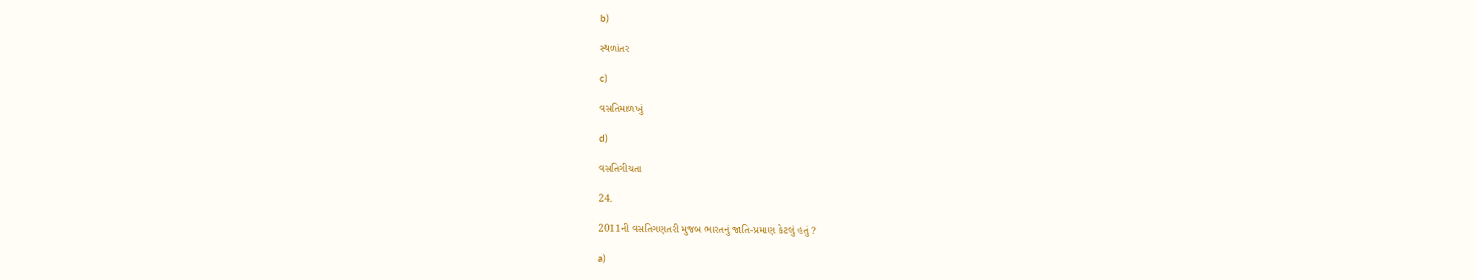b)

સ્થળાંતર

c)

વસતિમાળખું

d)

વસતિગીચતા

24.

2011ની વસતિગણતરી મુજબ ભારતનું જાતિ-પ્રમાણ કેટલું હતું ?

a)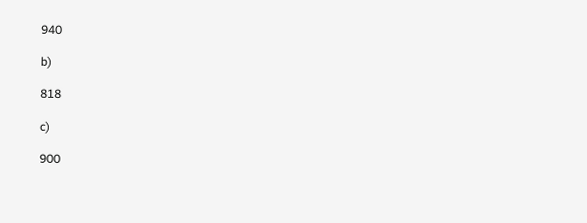940

b)

818

c)

900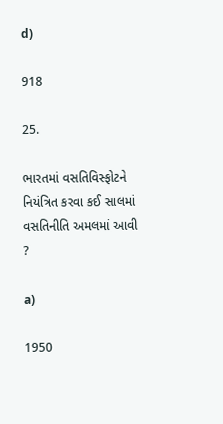d)

918

25.

ભારતમાં વસતિવિસ્ફોટને નિયંત્રિત કરવા કઈ સાલમાં વસતિનીતિ અમલમાં આવી ?

a)

1950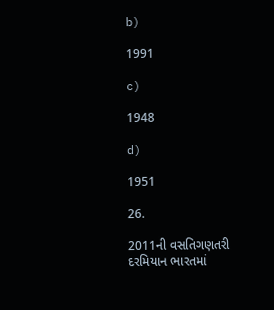b)

1991

c)

1948

d)

1951

26.

2011ની વસતિગણતરી દરમિયાન ભારતમાં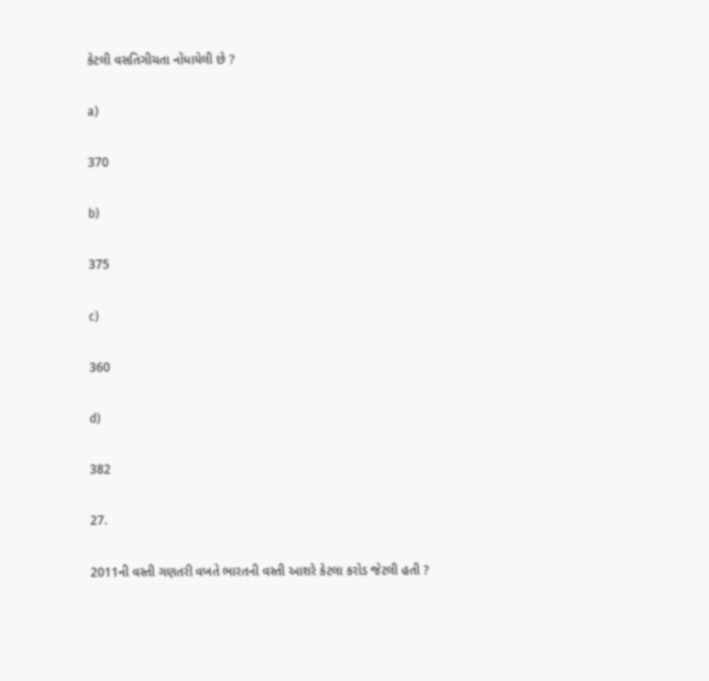કેટલી વસતિગીચતા નોંધાયેલી છે ?

a)

370

b)

375

c)

360

d)

382

27.

2011ની વસ્તી ગણતરી વખતે ભારતની વસ્તી આશરે કેટલા કરોડ જેટલી હતી ?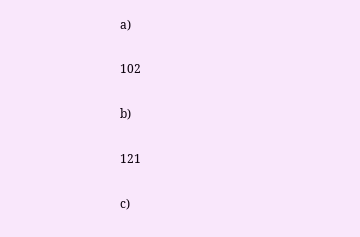a)

102

b)

121

c)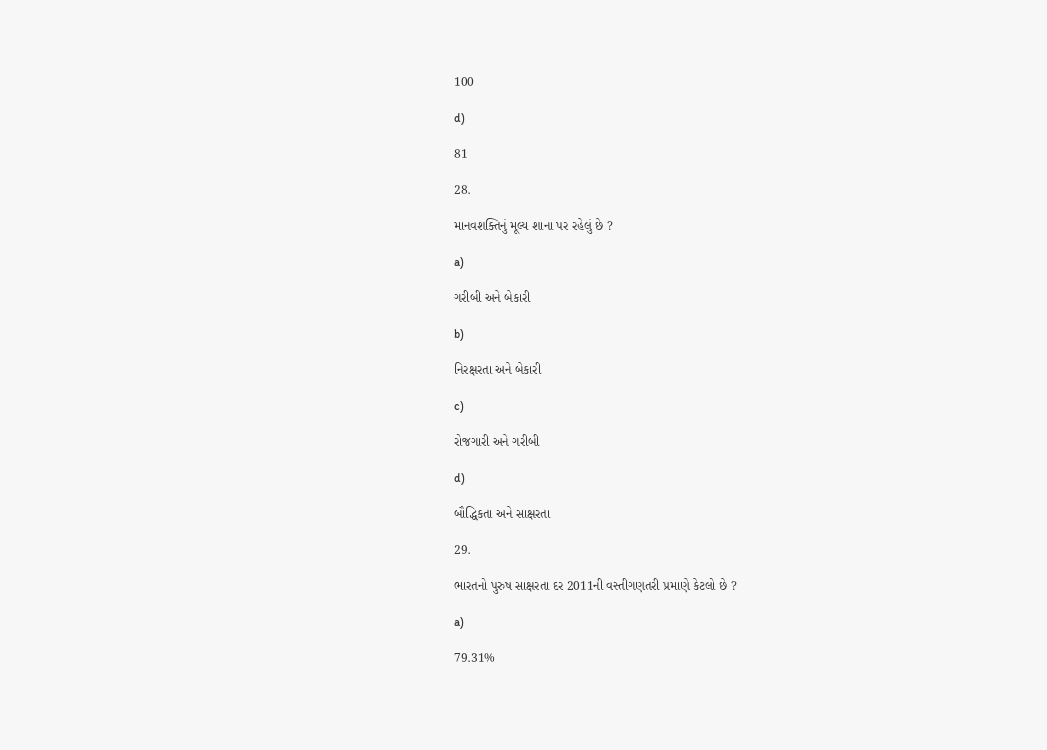100

d)

81

28.

માનવશક્તિનું મૂલ્ય શાના પર રહેલું છે ?

a)

ગરીબી અને બેકારી

b)

નિરક્ષરતા અને બેકારી

c)

રોજગારી અને ગરીબી

d)

બૌદ્ધિકતા અને સાક્ષરતા

29.

ભારતનો પુરુષ સાક્ષરતા દર 2011ની વસ્તીગણતરી પ્રમાણે કેટલો છે ?

a)

79.31%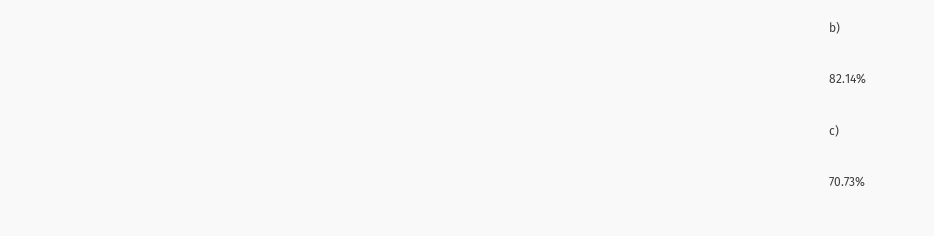b)

82.14%

c)

70.73%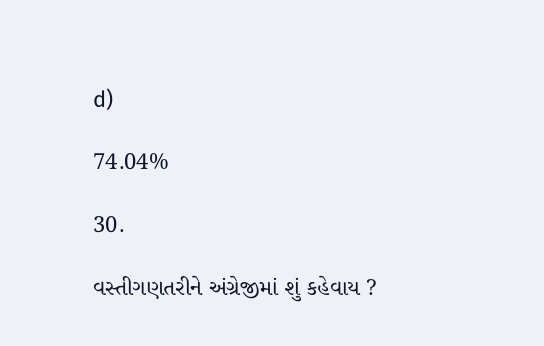d)

74.04%

30.

વસ્તીગણતરીને અંગ્રેજીમાં શું કહેવાય ?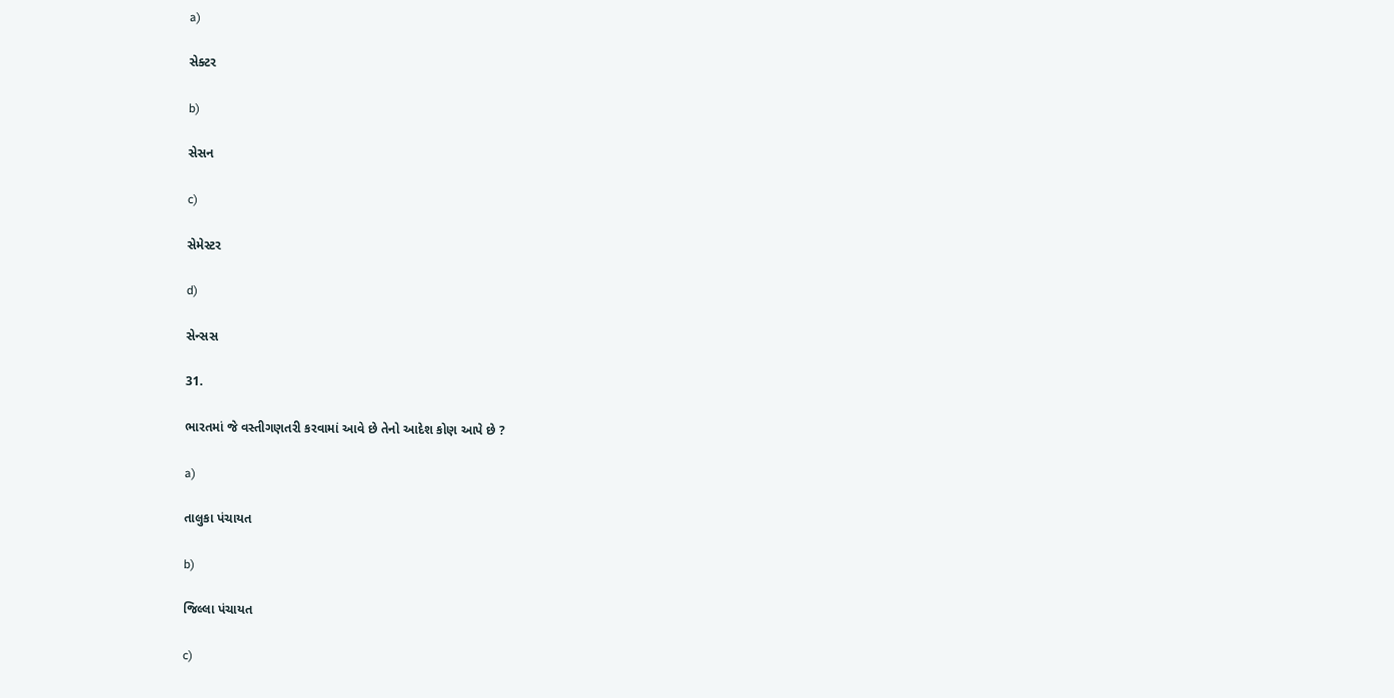a)

સેક્ટર

b)

સેસન

c)

સેમેસ્ટર

d)

સેન્સસ

31.

ભારતમાં જે વસ્તીગણતરી કરવામાં આવે છે તેનો આદેશ કોણ આપે છે ?

a)

તાલુકા પંચાયત

b)

જિલ્લા પંચાયત

c)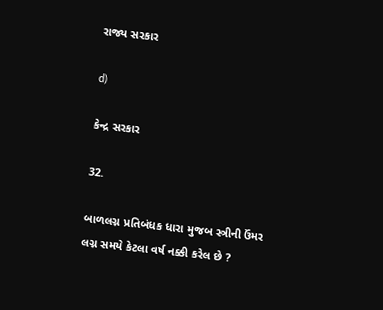રાજ્ય સરકાર

d)

કેન્દ્ર સરકાર

32.

બાળલગ્ન પ્રતિબંધક ધારા મુજબ સ્ત્રીની ઉંમર લગ્ન સમયે કેટલા વર્ષ નક્કી કરેલ છે ?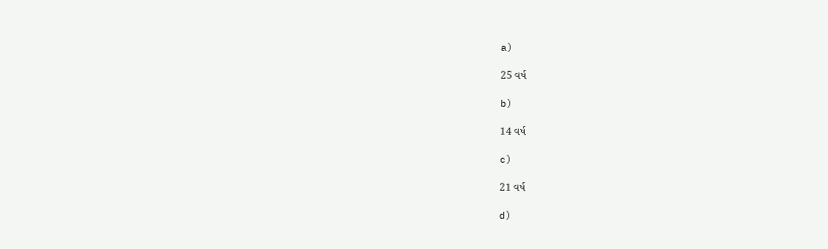a)

25 વર્ષ

b)

14 વર્ષ

c)

21 વર્ષ

d)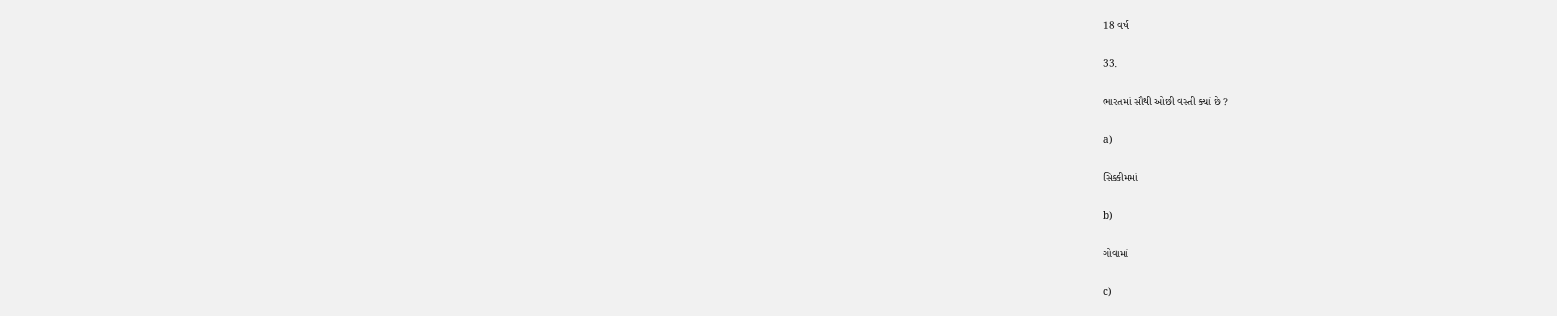18 વર્ષ

33.

ભારતમાં સૌથી ઓછી વસ્તી ક્યાં છે ?

a)

સિક્કીમમાં

b)

ગોવામાં

c)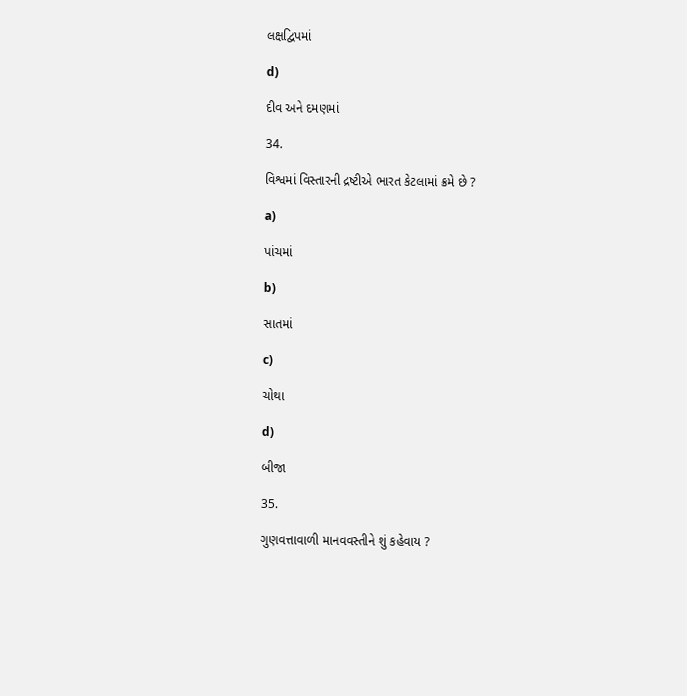લક્ષદ્વિપમાં

d)

દીવ અને દમણમાં

34.

વિશ્વમાં વિસ્તારની દ્રષ્ટીએ ભારત કેટલામાં ક્રમે છે ?

a)

પાંચમાં

b)

સાતમાં

c)

ચોથા

d)

બીજા

35.

ગુણવત્તાવાળી માનવવસ્તીને શું કહેવાય ?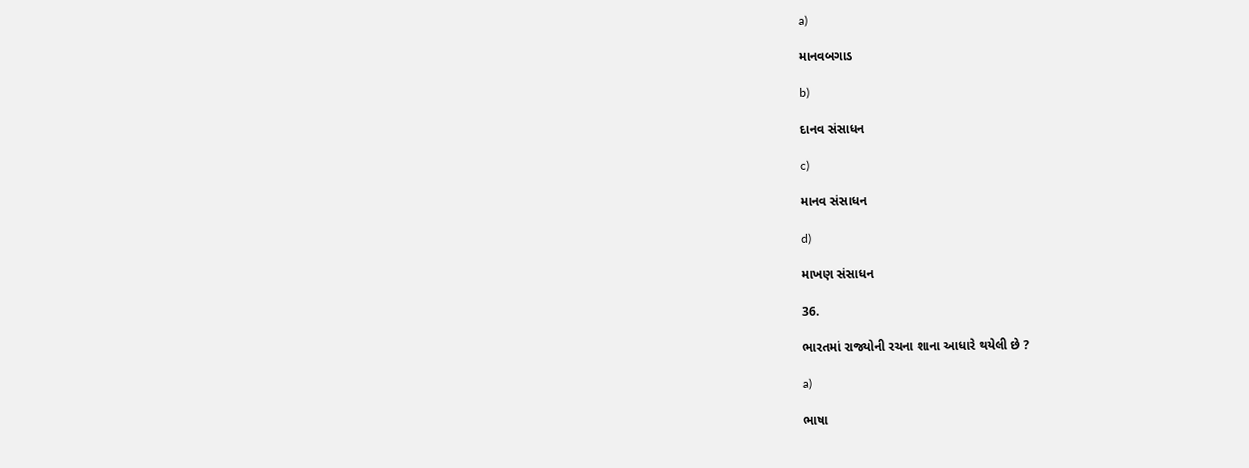a)

માનવબગાડ

b)

દાનવ સંસાધન

c)

માનવ સંસાધન

d)

માખણ સંસાધન

36.

ભારતમાં રાજ્યોની રચના શાના આધારે થયેલી છે ?

a)

ભાષા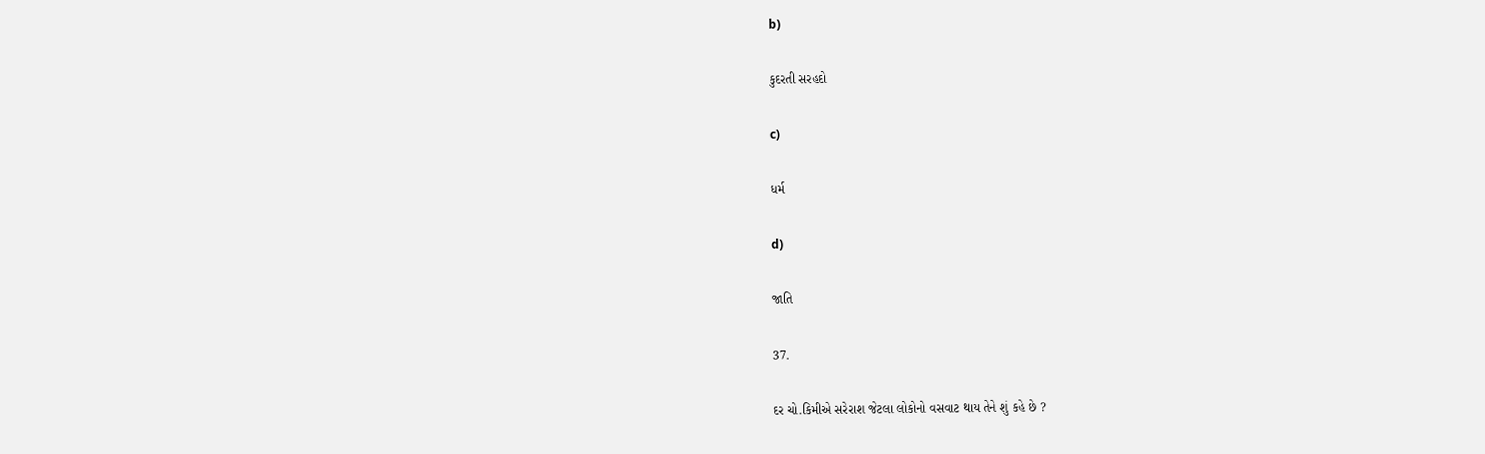b)

કુદરતી સરહદો

c)

ધર્મ

d)

જાતિ

37.

દર ચો.કિમીએ સરેરાશ જેટલા લોકોનો વસવાટ થાય તેને શું કહે છે ?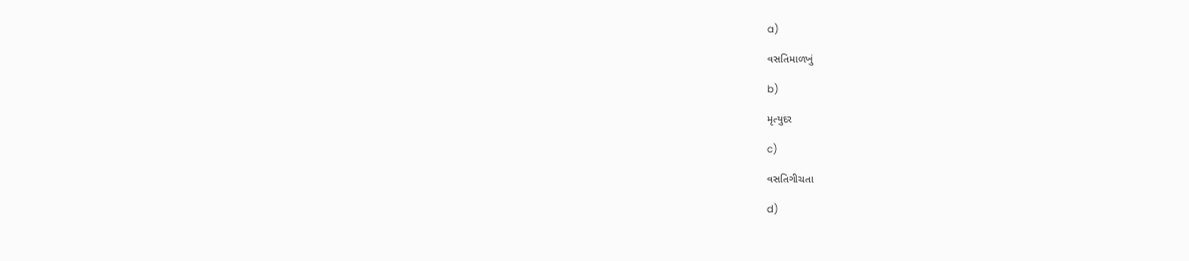a)

વસતિમાળખું

b)

મૃત્યુદર

c)

વસતિગીચતા

d)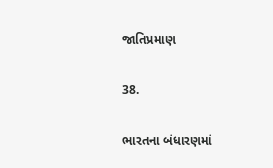જાતિપ્રમાણ

38.

ભારતના બંધારણમાં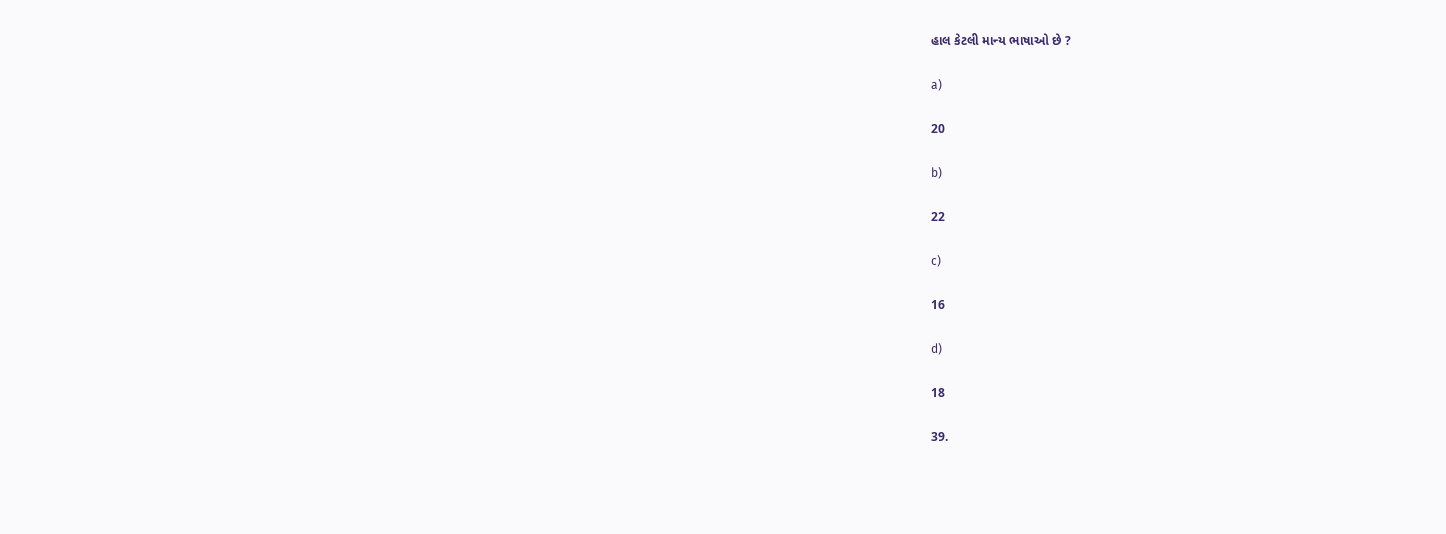હાલ કેટલી માન્ય ભાષાઓ છે ?

a)

20

b)

22

c)

16

d)

18

39.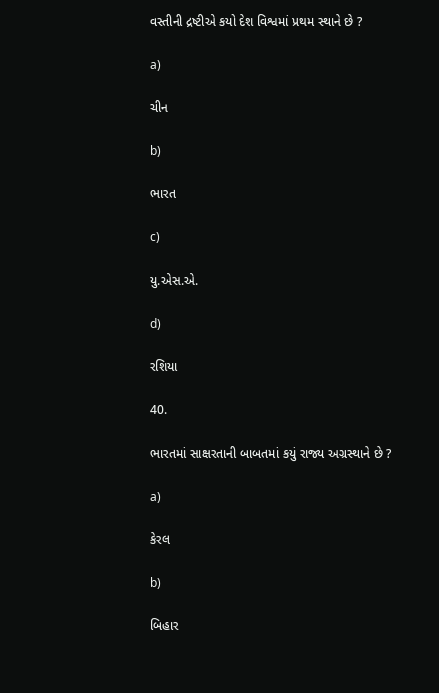વસ્તીની દ્રષ્ટીએ કયો દેશ વિશ્વમાં પ્રથમ સ્થાને છે ?

a)

ચીન

b)

ભારત

c)

યુ.એસ.એ.

d)

રશિયા

40.

ભારતમાં સાક્ષરતાની બાબતમાં કયું રાજ્ય અગ્રસ્થાને છે ?

a)

કેરલ

b)

બિહાર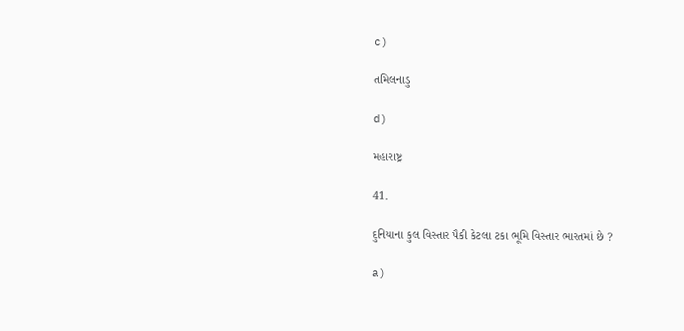c)

તમિલનાડુ

d)

મહારાષ્ટ્ર

41.

દુનિયાના કુલ વિસ્તાર પૈકી કેટલા ટકા ભૂમિ વિસ્તાર ભારતમાં છે ?

a)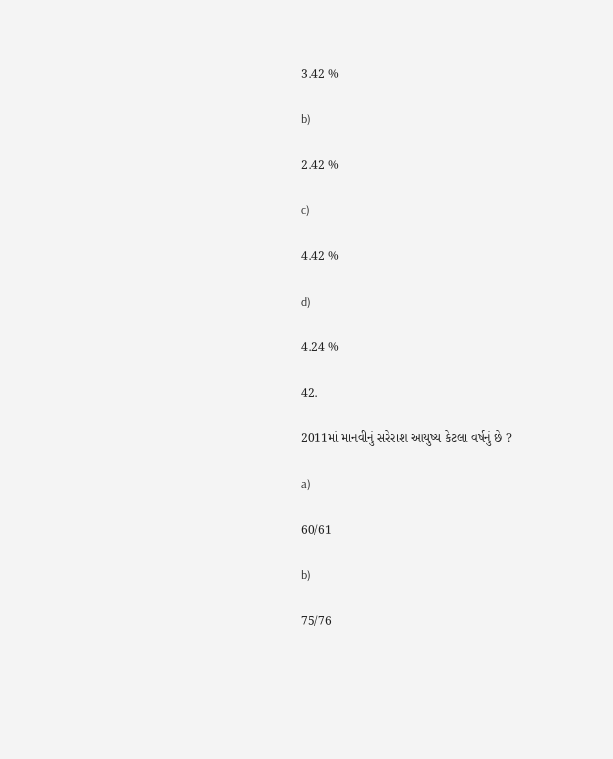3.42 %

b)

2.42 %

c)

4.42 %

d)

4.24 %

42.

2011માં માનવીનું સરેરાશ આયુષ્ય કેટલા વર્ષનું છે ?

a)

60/61

b)

75/76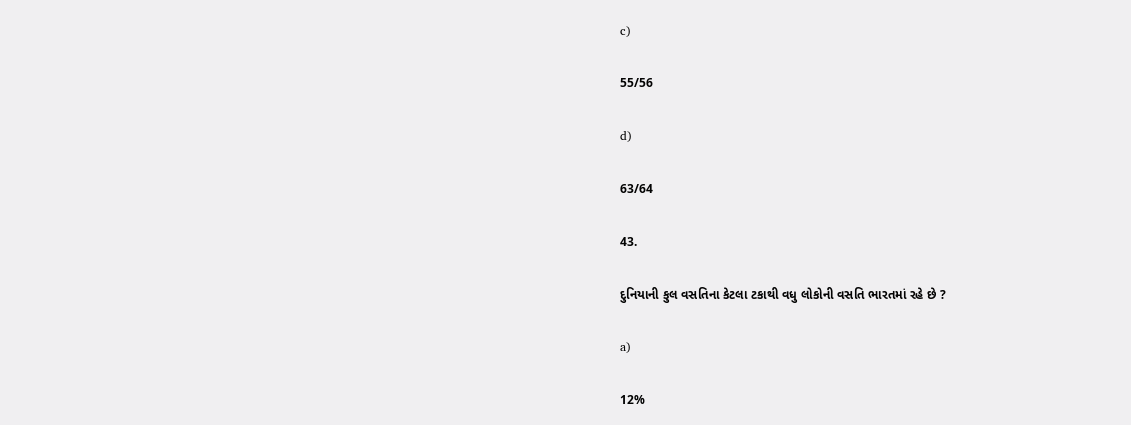c)

55/56

d)

63/64

43.

દુનિયાની કુલ વસતિના કેટલા ટકાથી વધુ લોકોની વસતિ ભારતમાં રહે છે ?

a)

12%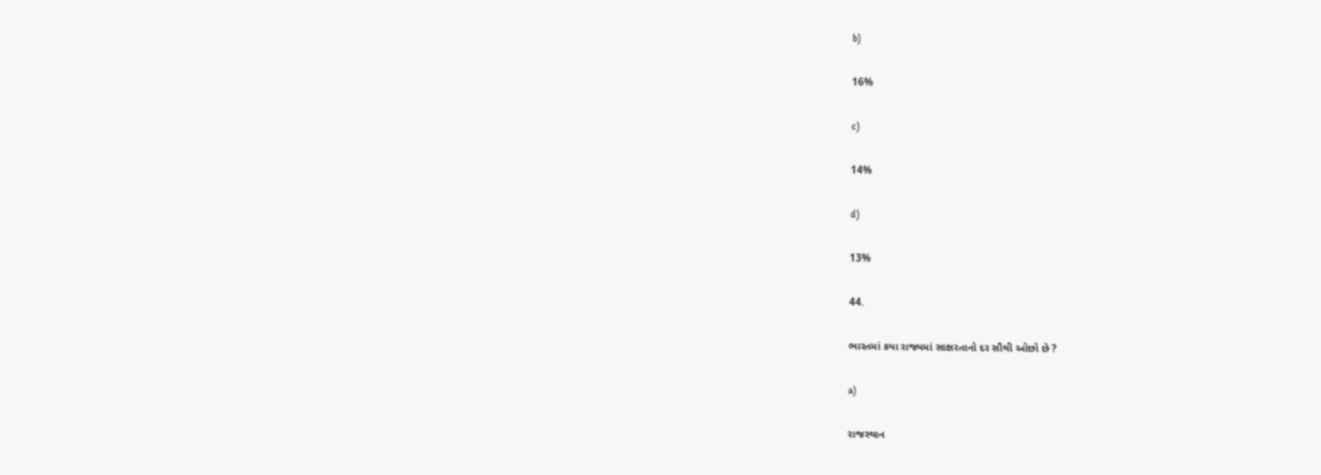b)

16%

c)

14%

d)

13%

44.

ભારતમાં કયા રાજ્યમાં સાક્ષરતાનો દર સૌથી ઓછો છે ?

a)

રાજસ્થાન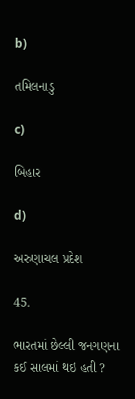b)

તમિલનાડુ

c)

બિહાર

d)

અરુણાચલ પ્રદેશ

45.

ભારતમાં છેલ્લી જનગણના કઈ સાલમાં થઇ હતી ?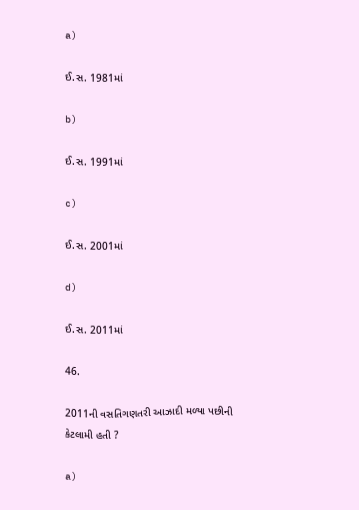a)

ઈ.સ. 1981માં

b)

ઈ.સ. 1991માં

c)

ઈ.સ. 2001માં

d)

ઈ.સ. 2011માં

46.

2011ની વસતિગણતરી આઝાદી મળ્યા પછીની કેટલામી હતી ?

a)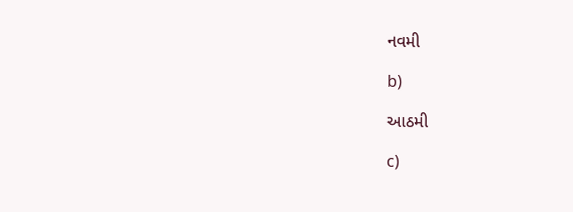નવમી

b)

આઠમી

c)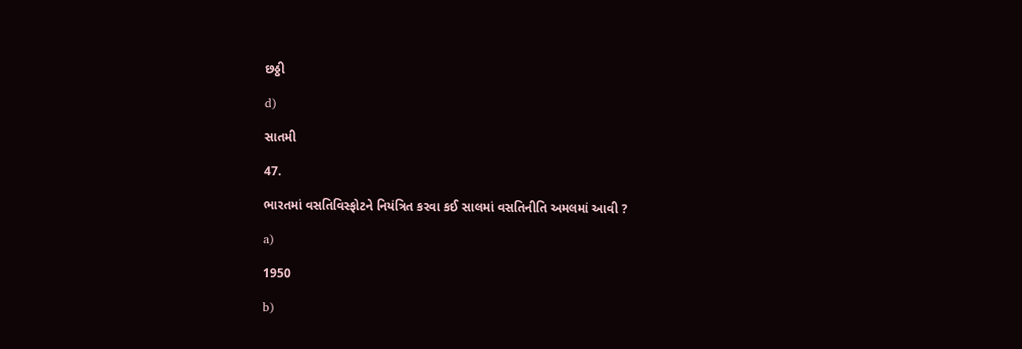છઠ્ઠી

d)

સાતમી

47.

ભારતમાં વસતિવિસ્ફોટને નિયંત્રિત કરવા કઈ સાલમાં વસતિનીતિ અમલમાં આવી ?

a)

1950

b)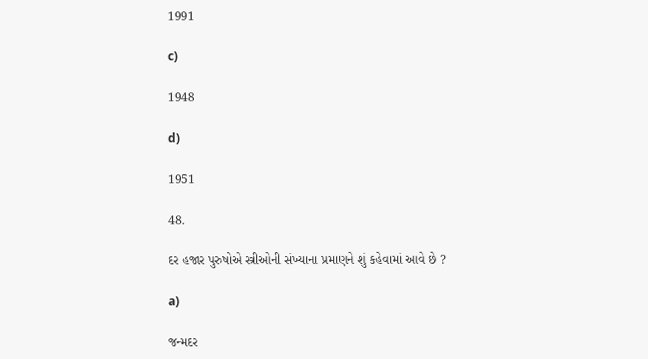1991

c)

1948

d)

1951

48.

દર હજાર પુરુષોએ સ્ત્રીઓની સંખ્યાના પ્રમાણને શું કહેવામાં આવે છે ?

a)

જન્મદર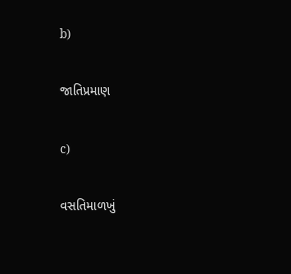b)

જાતિપ્રમાણ

c)

વસતિમાળખું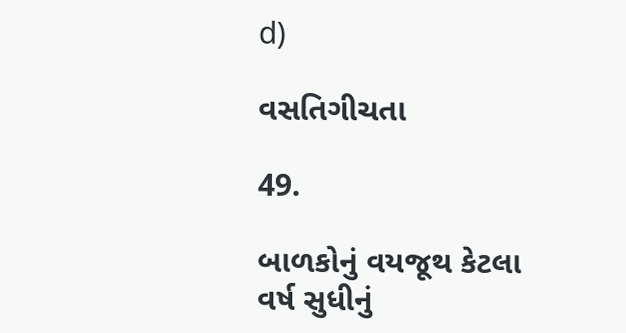d)

વસતિગીચતા

49.

બાળકોનું વયજૂથ કેટલા વર્ષ સુધીનું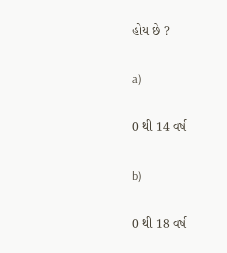હોય છે ?

a)

0 થી 14 વર્ષ

b)

0 થી 18 વર્ષ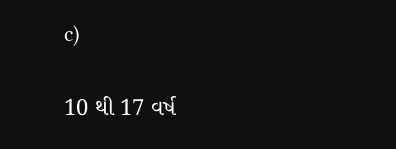c)

10 થી 17 વર્ષ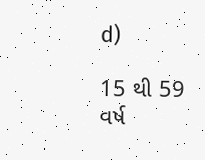d)

15 થી 59 વર્ષ